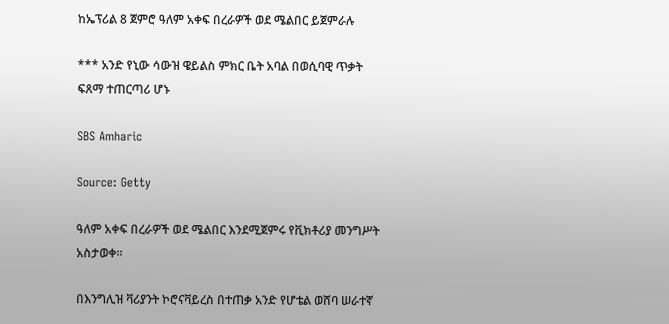ከኤፕሪል 8 ጀምሮ ዓለም አቀፍ በረራዎች ወደ ሜልበር ይጀምራሉ

*** አንድ የኒው ሳውዝ ዌይልስ ምክር ቤት አባል በወሲባዊ ጥቃት ፍጸማ ተጠርጣሪ ሆኑ

SBS Amharic

Source: Getty

ዓለም አቀፍ በረራዎች ወደ ሜልበር እንደሚጀምሩ የቪክቶሪያ መንግሥት አስታወቀ።

በእንግሊዝ ቫሪያንት ኮሮናቫይረስ በተጠቃ አንድ የሆቴል ወሸባ ሠራተኛ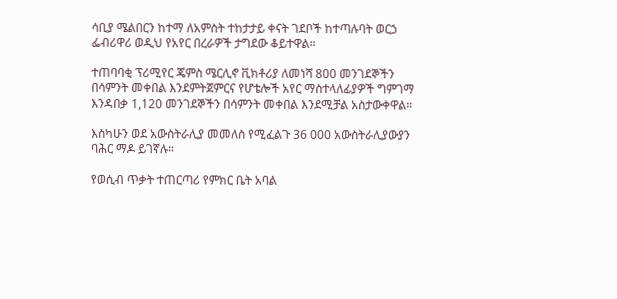ሳቢያ ሜልበርን ከተማ ለአምስት ተከታታይ ቀናት ገደቦች ከተጣሉባት ወርኃ ፌብሪዋሪ ወዲህ የአየር በረራዎች ታግደው ቆይተዋል።

ተጠባባቂ ፕሪሚየር ጄምስ ሜርሊኖ ቪክቶሪያ ለመነሻ 800 መንገደኞችን በሳምንት መቀበል እንደምትጀምርና የሆቴሎች አየር ማስተላለፊያዎች ግምገማ እንዳበቃ 1,120 መንገደኞችን በሳምንት መቀበል እንደሚቻል አስታውቀዋል።

እስካሁን ወደ አውስትራሊያ መመለስ የሚፈልጉ 36 000 አውስትራሊያውያን ባሕር ማዶ ይገኛሉ።

የወሲብ ጥቃት ተጠርጣሪ የምክር ቤት አባል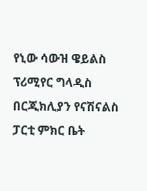የኒው ሳውዝ ዌይልስ ፕሪሚየር ግላዲስ በርጂክሊያን የናሽናልስ ፓርቲ ምክር ቤት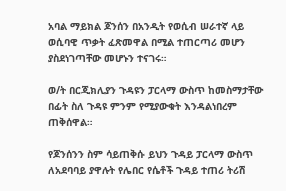አባል ማይክል ጆንሰን በአንዲት የወሲብ ሠራተኛ ላይ ወሲባዊ ጥቃት ፈጽመዋል በሚል ተጠርጣሪ መሆን ያስደነገጣቸው መሆኑን ተናገሩ።

ወ/ት በርጂክሊያን ጉዳዩን ፓርላማ ውስጥ ከመስማታቸው በፊት ስለ ጉዳዩ ምንም የሚያውቁት እንዳልነበረም ጠቅሰዋል።

የጆንሰንን ስም ሳይጠቅሱ ይህን ጉዳይ ፓርላማ ውስጥ ለአደባባይ ያዋሉት የሌበር የሴቶች ጉዳይ ተጠሪ ትሪሽ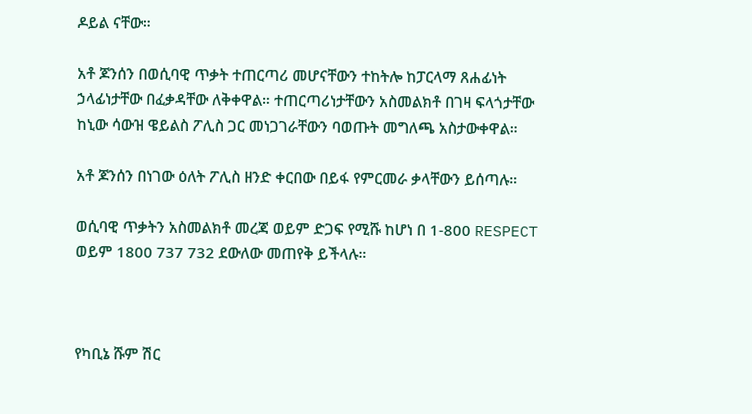ዶይል ናቸው።

አቶ ጆንሰን በወሲባዊ ጥቃት ተጠርጣሪ መሆናቸውን ተከትሎ ከፓርላማ ጸሐፊነት ኃላፊነታቸው በፈቃዳቸው ለቅቀዋል። ተጠርጣሪነታቸውን አስመልክቶ በገዛ ፍላጎታቸው ከኒው ሳውዝ ዌይልስ ፖሊስ ጋር መነጋገራቸውን ባወጡት መግለጫ አስታውቀዋል።

አቶ ጆንሰን በነገው ዕለት ፖሊስ ዘንድ ቀርበው በይፋ የምርመራ ቃላቸውን ይሰጣሉ።

ወሲባዊ ጥቃትን አስመልክቶ መረጃ ወይም ድጋፍ የሚሹ ከሆነ በ 1-800 RESPECT ወይም 1800 737 732 ደውለው መጠየቅ ይችላሉ።



የካቢኔ ሹም ሽር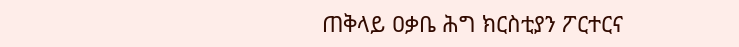ጠቅላይ ዐቃቤ ሕግ ክርስቲያን ፖርተርና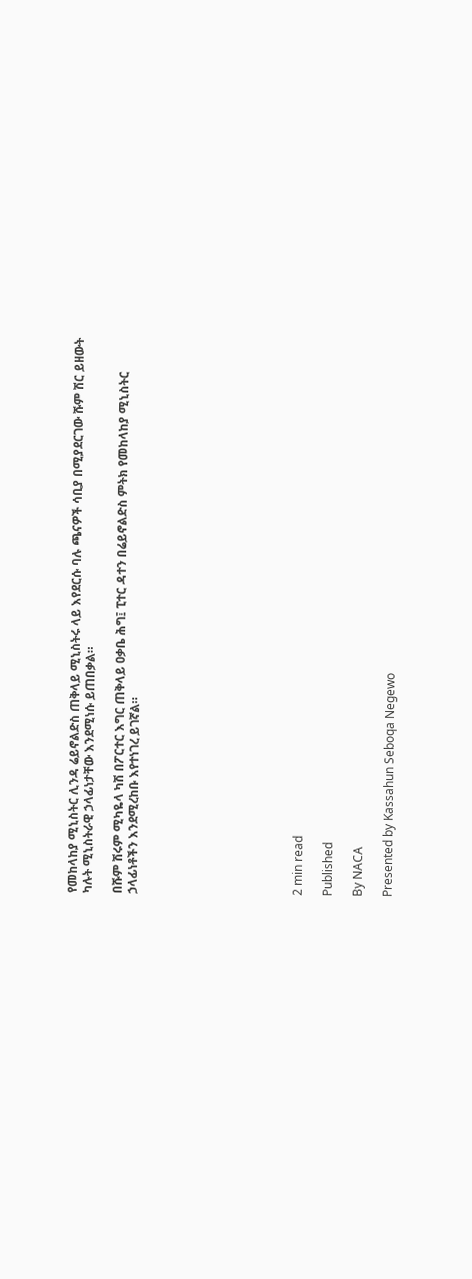የመከላከያ ሚኒስትር ሊንዳ ሬይኖልድስ ጠቅላይ ሚኒስትሩ ላይ እየደርሱ ባሉ ጫናዎች ሳቢያ በሚያደርገው ሹም ሽር ይዘውት ካሉት ሚኒስትራዊ ኃላፊነታቸው እንደሚነሱ ይጠበቃል።

በሹም ሽሩም ሚካዬላ ካሽ በፖርተር እግር ጠቅላይ ዐቃቤ ሕግ፤ ፒተር ዳተን በሬይኖልድስ ምትክ የመከላከያ ሚኒስትር ኃላፊነቶችን እንደሚረከቡ እየተነገረ ይገኛል።










2 min read

Published

By NACA

Presented by Kassahun Seboqa Negewo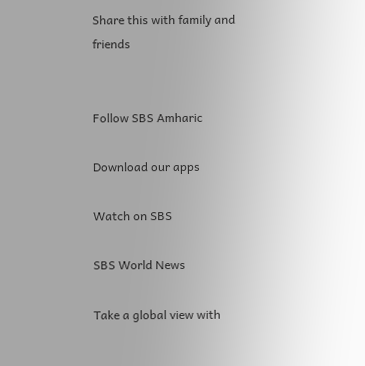Share this with family and friends


Follow SBS Amharic

Download our apps

Watch on SBS

SBS World News

Take a global view with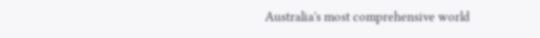Australia's most comprehensive world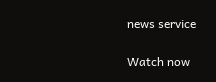news service

Watch now